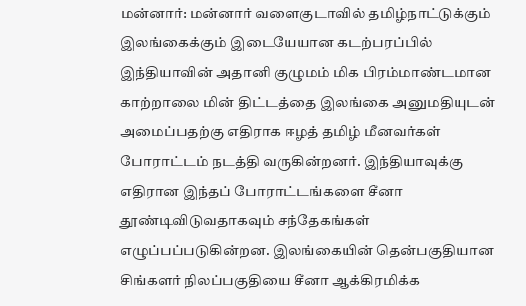மன்னார்: மன்னார் வளைகுடாவில் தமிழ்நாட்டுக்கும் இலங்கைக்கும் இடையேயான கடற்பரப்பில் இந்தியாவின் அதானி குழுமம் மிக பிரம்மாண்டமான காற்றாலை மின் திட்டத்தை இலங்கை அனுமதியுடன் அமைப்பதற்கு எதிராக ஈழத் தமிழ் மீனவர்கள் போராட்டம் நடத்தி வருகின்றனர். இந்தியாவுக்கு எதிரான இந்தப் போராட்டங்களை சீனா தூண்டிவிடுவதாகவும் சந்தேகங்கள் எழுப்பப்படுகின்றன. இலங்கையின் தென்பகுதியான சிங்களர் நிலப்பகுதியை சீனா ஆக்கிரமிக்க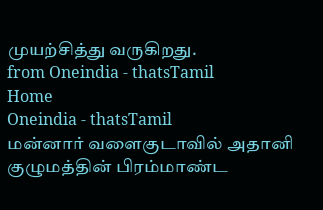முயற்சித்து வருகிறது.
from Oneindia - thatsTamil
Home
Oneindia - thatsTamil
மன்னார் வளைகுடாவில் அதானி குழுமத்தின் பிரம்மாண்ட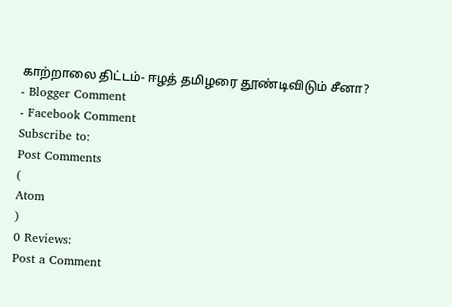காற்றாலை திட்டம்- ஈழத் தமிழரை தூண்டிவிடும் சீனா?
- Blogger Comment
- Facebook Comment
Subscribe to:
Post Comments
(
Atom
)
0 Reviews:
Post a Comment